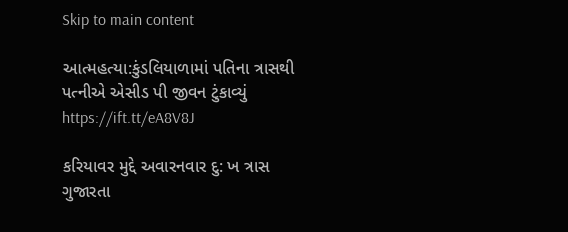Skip to main content

આત્મહત્યા:કુંડલિયાળામાં પતિના ત્રાસથી પત્નીએ એસીડ પી જીવન ટુંકાવ્યું https://ift.tt/eA8V8J

કરિયાવર મુદ્દે અવારનવાર દુ: ખ ત્રાસ ગુજારતા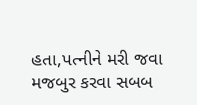હતા,પત્નીને મરી જવા મજબુર કરવા સબબ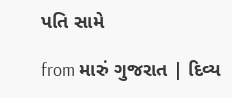પતિ સામે

from મારું ગુજરાત | દિવ્ય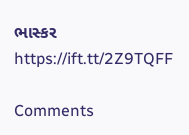ભાસ્કર https://ift.tt/2Z9TQFF

Comments